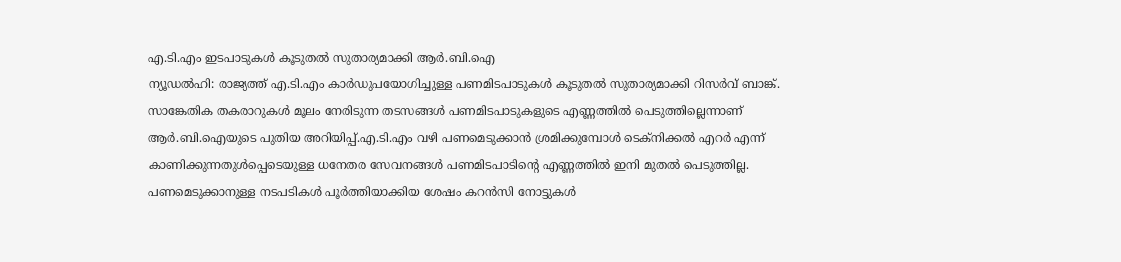എ.ടി.എം ഇടപാടുകൾ കൂടുതൽ സുതാര്യമാക്കി ആർ.ബി.ഐ
ന്യൂഡൽഹി: രാജ്യത്ത് എ.ടി.എം കാർഡുപയോഗിച്ചുള്ള പണമിടപാടുകൾ കൂടുതൽ സുതാര്യമാക്കി റിസർവ് ബാങ്ക്. സാങ്കേതിക തകരാറുകൾ മൂലം നേരിടുന്ന തടസങ്ങൾ പണമിടപാടുകളുടെ എണ്ണത്തിൽ പെടുത്തില്ലെന്നാണ് ആർ.ബി.ഐയുടെ പുതിയ അറിയിപ്പ്.എ.ടി.എം വഴി പണമെടുക്കാൻ ശ്രമിക്കുമ്പോൾ ടെക്നിക്കൽ എറർ എന്ന് കാണിക്കുന്നതുൾപ്പെടെയുള്ള ധനേതര സേവനങ്ങൾ പണമിടപാടിന്റെ എണ്ണത്തിൽ ഇനി മുതൽ പെടുത്തില്ല. പണമെടുക്കാനുള്ള നടപടികൾ പൂർത്തിയാക്കിയ ശേഷം കറൻസി നോട്ടുകൾ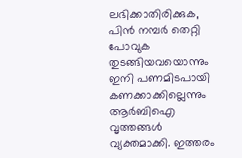ലഭിക്കാതിരിക്കുക, പിൻ നമ്പർ തെറ്റി പോവുക തുടങ്ങിയവയൊന്നും ഇനി പണമിടപായി കണക്കാക്കില്ലെന്നും ആർബിഐ വൃത്തങ്ങൾ വ്യക്തമാക്കി. ഇത്തരം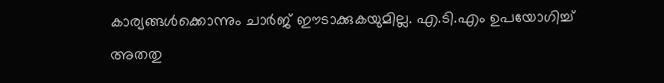കാര്യങ്ങൾക്കൊന്നും ചാർജ് ഈടാക്കുകയുമില്ല. എ.ടി.എം ഉപയോഗിച്ച് അതതു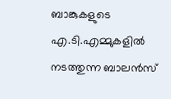ബാങ്കുകളുടെ എ.ടി.എമ്മുകളിൽ നടത്തുന്ന ബാലൻസ്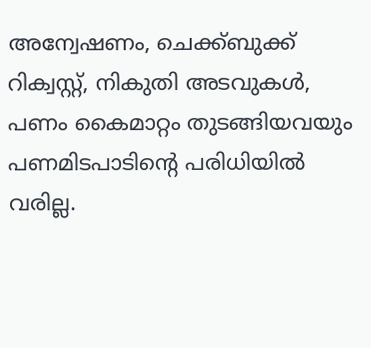അന്വേഷണം, ചെക്ക്ബുക്ക് റിക്വസ്റ്റ്, നികുതി അടവുകൾ, പണം കൈമാറ്റം തുടങ്ങിയവയും പണമിടപാടിന്റെ പരിധിയിൽ വരില്ല.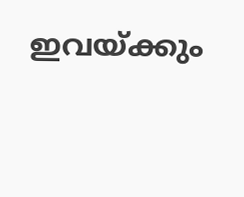ഇവയ്ക്കും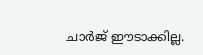ചാർജ് ഈടാക്കില്ല.